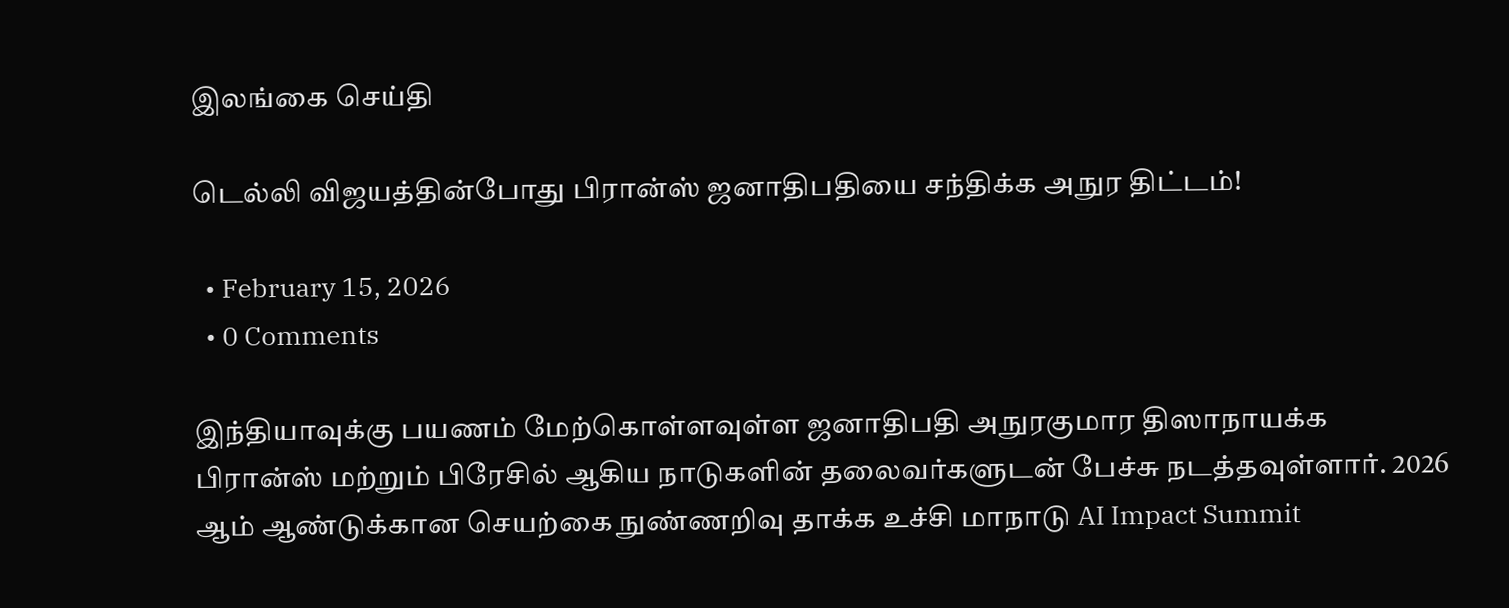இலங்கை செய்தி

டெல்லி விஜயத்தின்போது பிரான்ஸ் ஜனாதிபதியை சந்திக்க அநுர திட்டம்!

  • February 15, 2026
  • 0 Comments

இந்தியாவுக்கு பயணம் மேற்கொள்ளவுள்ள ஜனாதிபதி அநுரகுமார திஸாநாயக்க பிரான்ஸ் மற்றும் பிரேசில் ஆகிய நாடுகளின் தலைவர்களுடன் பேச்சு நடத்தவுள்ளார். 2026 ஆம் ஆண்டுக்கான செயற்கை நுண்ணறிவு தாக்க உச்சி மாநாடு AI Impact Summit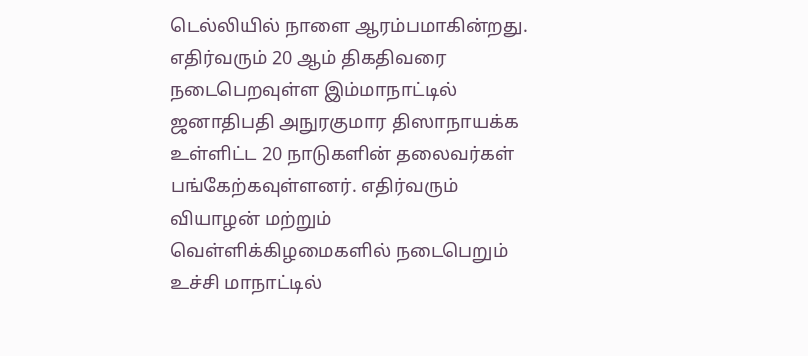டெல்லியில் நாளை ஆரம்பமாகின்றது. எதிர்வரும் 20 ஆம் திகதிவரை நடைபெறவுள்ள இம்மாநாட்டில் ஜனாதிபதி அநுரகுமார திஸாநாயக்க உள்ளிட்ட 20 நாடுகளின் தலைவர்கள் பங்கேற்கவுள்ளனர். எதிர்வரும் வியாழன் மற்றும் வெள்ளிக்கிழமைகளில் நடைபெறும் உச்சி மாநாட்டில்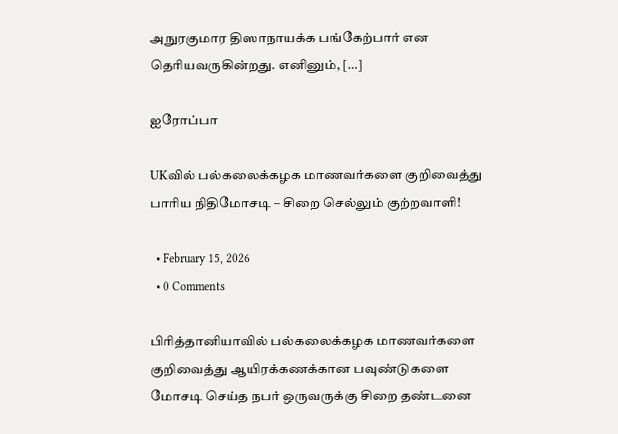அநுரகுமார திஸாநாயக்க பங்கேற்பார் என தெரியவருகின்றது. எனினும், […]

ஐரோப்பா

UKவில் பல்கலைக்கழக மாணவர்களை குறிவைத்து பாரிய நிதிமோசடி – சிறை செல்லும் குற்றவாளி!

  • February 15, 2026
  • 0 Comments

பிரித்தானியாவில் பல்கலைக்கழக மாணவர்களை குறிவைத்து ஆயிரக்கணக்கான பவுண்டுகளை மோசடி செய்த நபர் ஒருவருக்கு சிறை தண்டனை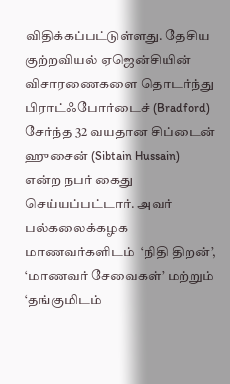விதிக்கப்பட்டுள்ளது. தேசிய குற்றவியல் ஏஜென்சியின் விசாரணைகளை தொடர்ந்து பிராட்ஃபோர்டைச் (Bradford) சேர்ந்த 32 வயதான சிப்டைன் ஹுசைன் (Sibtain Hussain) என்ற நபர் கைது செய்யப்பட்டார். அவர் பல்கலைக்கழக மாணவர்களிடம்  ‘நிதி திறன்’, ‘மாணவர் சேவைகள்’ மற்றும் ‘தங்குமிடம்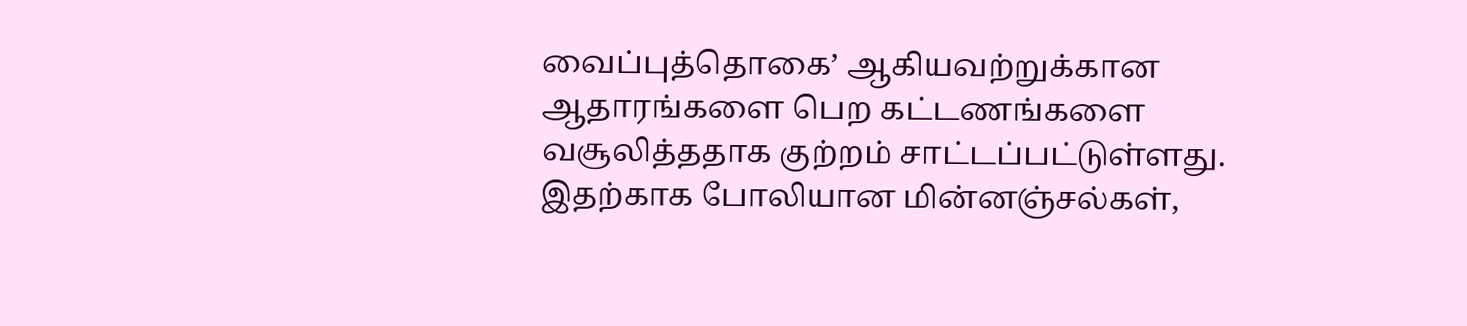வைப்புத்தொகை’ ஆகியவற்றுக்கான ஆதாரங்களை பெற கட்டணங்களை வசூலித்ததாக குற்றம் சாட்டப்பட்டுள்ளது. இதற்காக போலியான மின்னஞ்சல்கள்,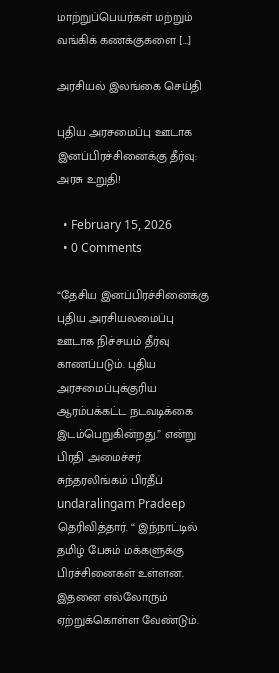மாற்றுப்பெயர்கள் மற்றும் வங்கிக் கணக்குகளை […]

அரசியல் இலங்கை செய்தி

புதிய அரசமைப்பு ஊடாக இனப்பிரச்சினைக்கு தீர்வு: அரசு உறுதி!

  • February 15, 2026
  • 0 Comments

“தேசிய இனப்பிரச்சினைக்கு புதிய அரசியலமைப்பு ஊடாக நிச்சயம் தீர்வு காணப்படும். புதிய அரசமைப்புக்குரிய ஆரம்பக்கட்ட நடவடிக்கை இடம்பெறுகின்றது.” என்று பிரதி அமைச்சர் சுந்தரலிங்கம் பிரதீப் undaralingam Pradeep தெரிவித்தார். “ இந்நாட்டில் தமிழ் பேசும் மக்களுக்கு பிரச்சினைகள் உள்ளன. இதனை எல்லோரும் ஏற்றுக்கொள்ள வேண்டும்.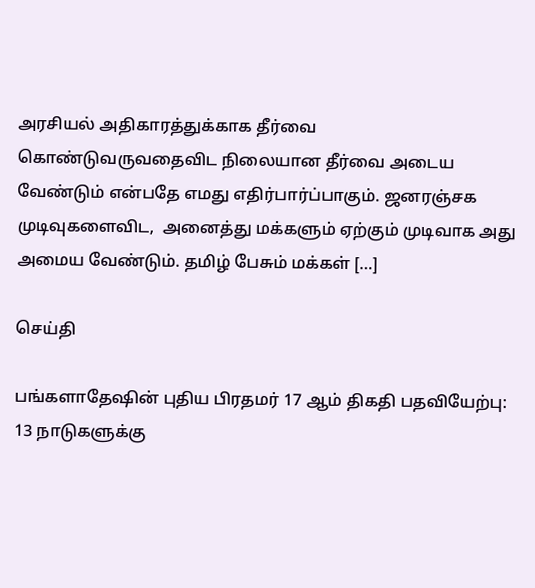அரசியல் அதிகாரத்துக்காக தீர்வை கொண்டுவருவதைவிட நிலையான தீர்வை அடைய வேண்டும் என்பதே எமது எதிர்பார்ப்பாகும். ஜனரஞ்சக முடிவுகளைவிட,  அனைத்து மக்களும் ஏற்கும் முடிவாக அது அமைய வேண்டும். தமிழ் பேசும் மக்கள் […]

செய்தி

பங்களாதேஷின் புதிய பிரதமர் 17 ஆம் திகதி பதவியேற்பு: 13 நாடுகளுக்கு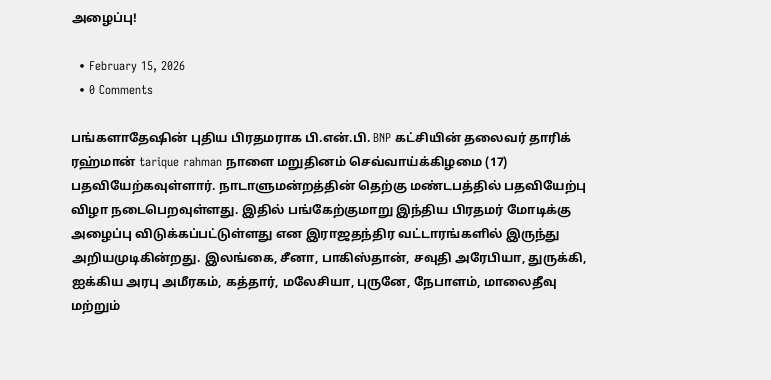அழைப்பு!

  • February 15, 2026
  • 0 Comments

பங்களாதேஷின் புதிய பிரதமராக பி.என்.பி. BNP கட்சியின் தலைவர் தாரிக் ரஹ்மான் tarique rahman நாளை மறுதினம் செவ்வாய்க்கிழமை (17) பதவியேற்கவுள்ளார். நாடாளுமன்றத்தின் தெற்கு மண்டபத்தில் பதவியேற்பு விழா நடைபெறவுள்ளது. இதில் பங்கேற்குமாறு இந்திய பிரதமர் மோடிக்கு அழைப்பு விடுக்கப்பட்டுள்ளது என இராஜதந்திர வட்டாரங்களில் இருந்து அறியமுடிகின்றது. இலங்கை, சீனா, பாகிஸ்தான், சவுதி அரேபியா, துருக்கி, ஐக்கிய அரபு அமீரகம், கத்தார், மலேசியா, புருனே, நேபாளம், மாலைதீவு மற்றும்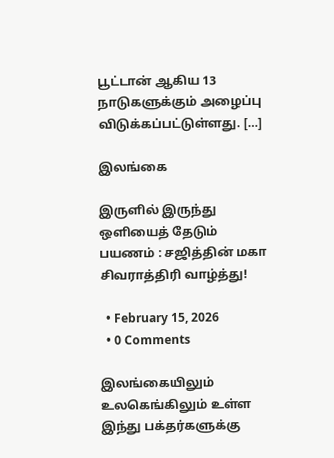பூட்டான் ஆகிய 13 நாடுகளுக்கும் அழைப்பு விடுக்கப்பட்டுள்ளது. […]

இலங்கை

இருளில் இருந்து ஒளியைத் தேடும் பயணம் : சஜித்தின் மகா சிவராத்திரி வாழ்த்து!

  • February 15, 2026
  • 0 Comments

இலங்கையிலும் உலகெங்கிலும் உள்ள இந்து பக்தர்களுக்கு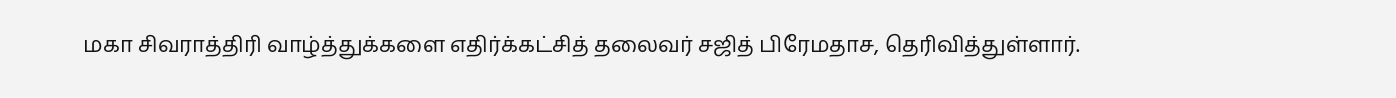மகா சிவராத்திரி வாழ்த்துக்களை எதிர்க்கட்சித் தலைவர் சஜித் பிரேமதாச, தெரிவித்துள்ளார்.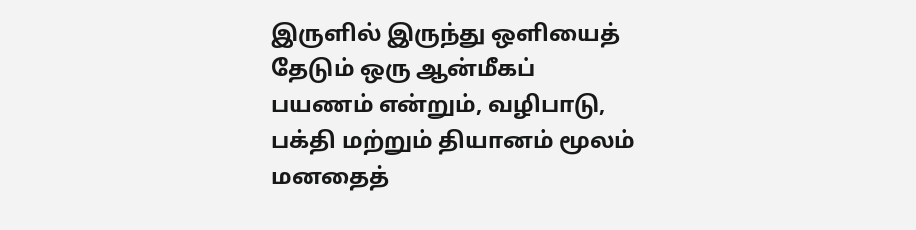இருளில் இருந்து ஒளியைத் தேடும் ஒரு ஆன்மீகப் பயணம் என்றும், வழிபாடு, பக்தி மற்றும் தியானம் மூலம் மனதைத்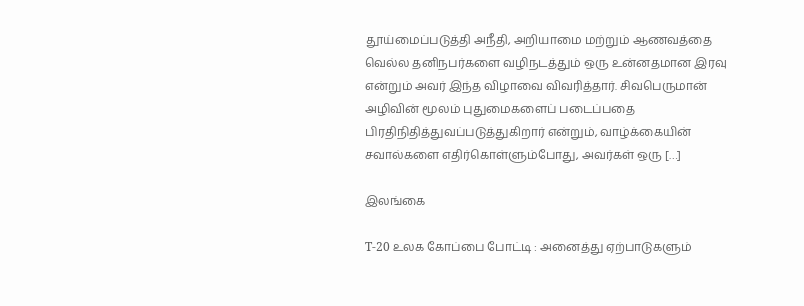தூய்மைப்படுத்தி அநீதி, அறியாமை மற்றும் ஆணவத்தை வெல்ல தனிநபர்களை வழிநடத்தும் ஒரு உன்னதமான இரவு என்றும் அவர் இந்த விழாவை விவரித்தார். சிவபெருமான் அழிவின் மூலம் புதுமைகளைப் படைப்பதை பிரதிநிதித்துவப்படுத்துகிறார் என்றும், வாழ்க்கையின் சவால்களை எதிர்கொள்ளும்போது, அவர்கள் ஒரு […]

இலங்கை

T-20 உலக கோப்பை போட்டி : அனைத்து ஏற்பாடுகளும்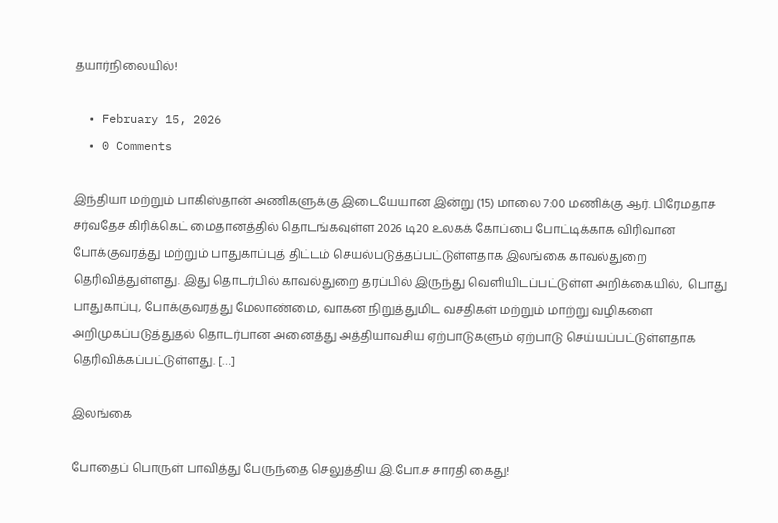தயார்நிலையில்!

  • February 15, 2026
  • 0 Comments

இந்தியா மற்றும் பாகிஸ்தான் அணிகளுக்கு இடையேயான இன்று (15) மாலை 7:00 மணிக்கு ஆர். பிரேமதாச சர்வதேச கிரிக்கெட் மைதானத்தில் தொடங்கவுள்ள 2026 டி20 உலகக் கோப்பை போட்டிக்காக விரிவான போக்குவரத்து மற்றும் பாதுகாப்புத் திட்டம் செயல்படுத்தப்பட்டுள்ளதாக இலங்கை காவல்துறை தெரிவித்துள்ளது. இது தொடர்பில் காவல்துறை தரப்பில் இருந்து வெளியிடப்பட்டுள்ள அறிக்கையில்,  பொது பாதுகாப்பு, போக்குவரத்து மேலாண்மை, வாகன நிறுத்துமிட வசதிகள் மற்றும் மாற்று வழிகளை அறிமுகப்படுத்துதல் தொடர்பான அனைத்து அத்தியாவசிய ஏற்பாடுகளும் ஏற்பாடு செய்யப்பட்டுள்ளதாக  தெரிவிக்கப்பட்டுள்ளது. […]

இலங்கை

போதைப் பொருள் பாவித்து பேருந்தை செலுத்திய இ.போ.ச சாரதி கைது!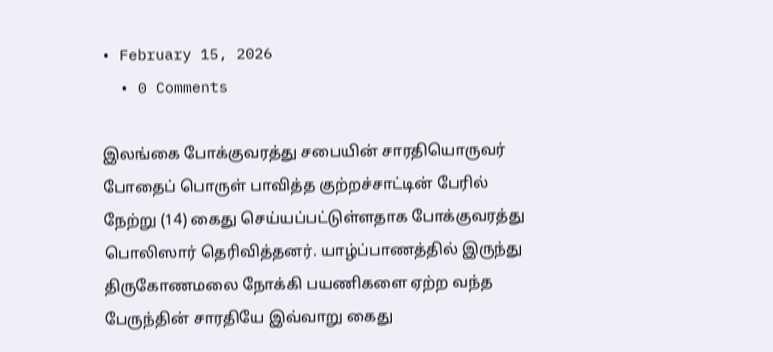• February 15, 2026
  • 0 Comments

இலங்கை போக்குவரத்து சபையின் சாரதியொருவர் போதைப் பொருள் பாவித்த குற்றச்சாட்டின் பேரில் நேற்று (14) கைது செய்யப்பட்டுள்ளதாக போக்குவரத்து பொலிஸார் தெரிவித்தனர். யாழ்ப்பாணத்தில் இருந்து திருகோணமலை நோக்கி பயணிகளை ஏற்ற வந்த பேருந்தின் சாரதியே இவ்வாறு கைது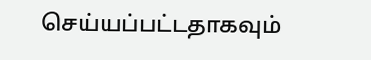செய்யப்பட்டதாகவும்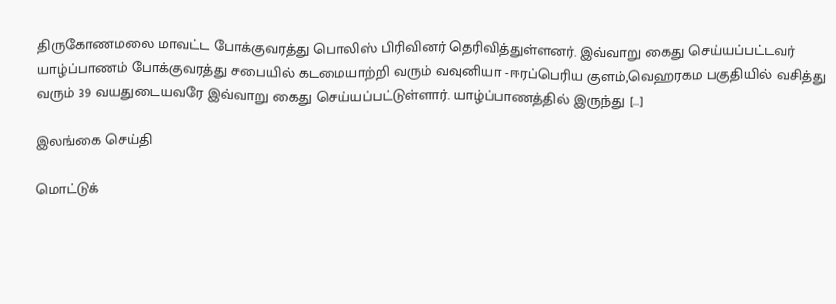திருகோணமலை மாவட்ட போக்குவரத்து பொலிஸ் பிரிவினர் தெரிவித்துள்ளனர். இவ்வாறு கைது செய்யப்பட்டவர் யாழ்ப்பாணம் போக்குவரத்து சபையில் கடமையாற்றி வரும் வவுனியா -ஈரப்பெரிய குளம்,வெஹரகம பகுதியில் வசித்து வரும் 39 வயதுடையவரே இவ்வாறு கைது செய்யப்பட்டுள்ளார். யாழ்ப்பாணத்தில் இருந்து […]

இலங்கை செய்தி

மொட்டுக்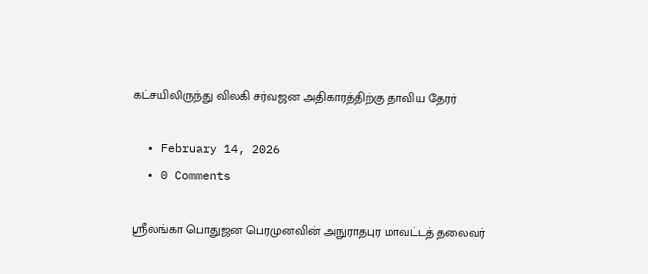கட்சயிலிருந்து விலகி சர்வஜன அதிகாரத்திற்கு தாவிய தேரர்

  • February 14, 2026
  • 0 Comments

ஸ்ரீலங்கா பொதுஜன பெரமுனவின் அநுராதபுர மாவட்டத் தலைவர்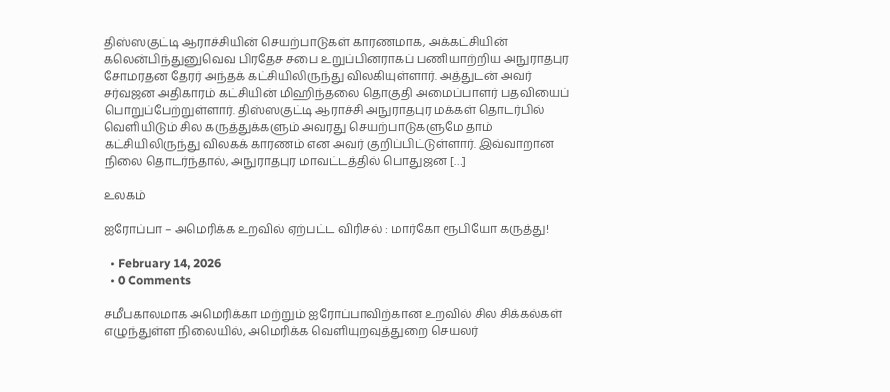திஸ்ஸகுட்டி ஆராச்சியின் செயற்பாடுகள் காரணமாக, அக்கட்சியின் கலென்பிந்துனுவெவ பிரதேச சபை உறுப்பினராகப் பணியாற்றிய அநுராதபுர சோமரதன தேரர் அந்தக் கட்சியிலிருந்து விலகியுள்ளார். அத்துடன் அவர் சர்வஜன அதிகாரம் கட்சியின் மிஹிந்தலை தொகுதி அமைப்பாளர் பதவியைப் பொறுப்பேற்றுள்ளார். திஸ்ஸகுட்டி ஆராச்சி அநுராதபுர மக்கள் தொடர்பில் வெளியிடும் சில கருத்துக்களும் அவரது செயற்பாடுகளுமே தாம் கட்சியிலிருந்து விலகக் காரணம் என அவர் குறிப்பிட்டுள்ளார். இவ்வாறான நிலை தொடர்ந்தால், அநுராதபுர மாவட்டத்தில் பொதுஜன […]

உலகம்

ஐரோப்பா – அமெரிக்க உறவில் ஏற்பட்ட விரிசல் : மார்கோ ரூபியோ கருத்து!

  • February 14, 2026
  • 0 Comments

சமீபகாலமாக அமெரிக்கா மற்றும் ஐரோப்பாவிற்கான உறவில் சில சிக்கல்கள் எழுந்துள்ள நிலையில், அமெரிக்க வெளியுறவுத்துறை செயலர்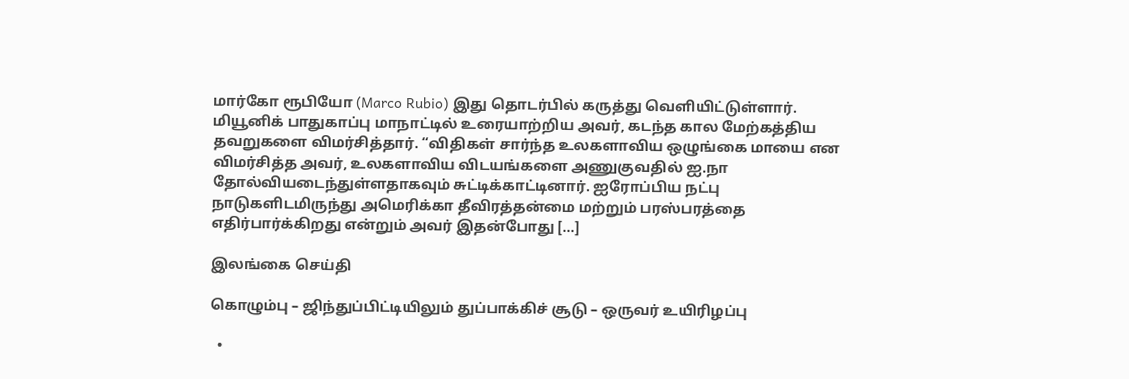மார்கோ ரூபியோ (Marco Rubio) இது தொடர்பில் கருத்து வெளியிட்டுள்ளார். மியூனிக் பாதுகாப்பு மாநாட்டில் உரையாற்றிய அவர், கடந்த கால மேற்கத்திய தவறுகளை விமர்சித்தார். “விதிகள் சார்ந்த உலகளாவிய ஒழுங்கை மாயை என விமர்சித்த அவர், உலகளாவிய விடயங்களை அணுகுவதில் ஐ.நா தோல்வியடைந்துள்ளதாகவும் சுட்டிக்காட்டினார். ஐரோப்பிய நட்பு நாடுகளிடமிருந்து அமெரிக்கா தீவிரத்தன்மை மற்றும் பரஸ்பரத்தை எதிர்பார்க்கிறது என்றும் அவர் இதன்போது […]

இலங்கை செய்தி

கொழும்பு – ஜிந்துப்பிட்டியிலும் துப்பாக்கிச் சூடு – ஒருவர் உயிரிழப்பு

  •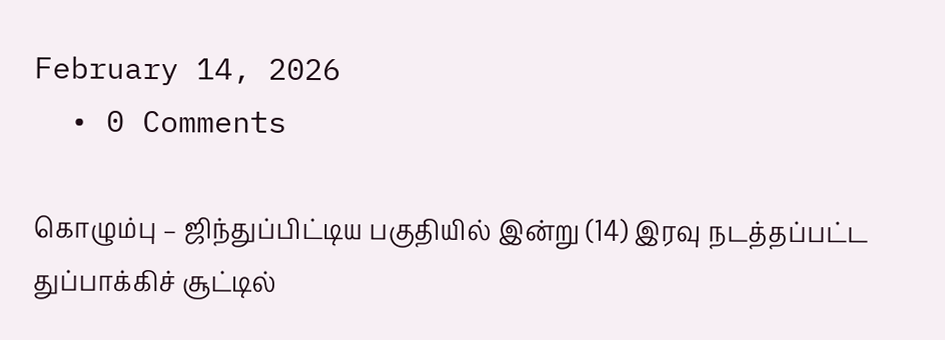February 14, 2026
  • 0 Comments

கொழும்பு – ஜிந்துப்பிட்டிய பகுதியில் இன்று (14) இரவு நடத்தப்பட்ட துப்பாக்கிச் சூட்டில்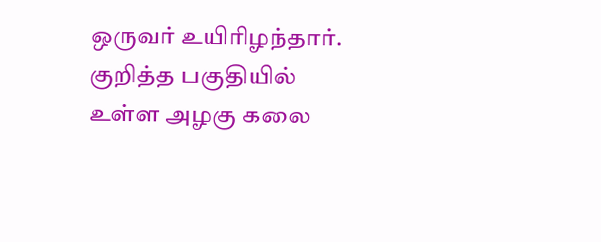ஒருவர் உயிரிழந்தார். குறித்த பகுதியில் உள்ள அழகு கலை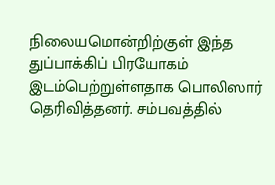நிலையமொன்றிற்குள் இந்த துப்பாக்கிப் பிரயோகம் இடம்பெற்றுள்ளதாக பொலிஸார் தெரிவித்தனர். சம்பவத்தில்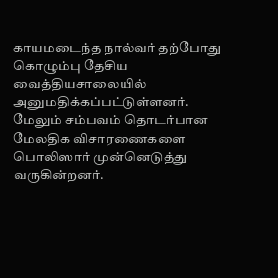காயமடைந்த நால்வர் தற்போது கொழும்பு தேசிய வைத்தியசாலையில் அனுமதிக்கப்பட்டுள்ளனர். மேலும் சம்பவம் தொடர்பான மேலதிக விசாரணைகளை பொலிஸார் முன்னெடுத்து வருகின்றனர்.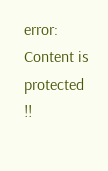error: Content is protected !!